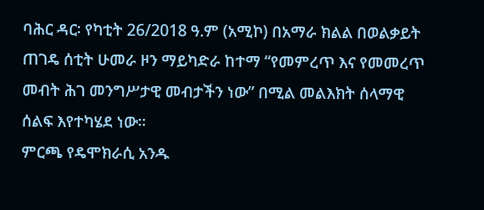ባሕር ዳር፡ የካቲት 26/2018 ዓ.ም (አሚኮ) በአማራ ክልል በወልቃይት ጠገዴ ሰቲት ሁመራ ዞን ማይካድራ ከተማ “የመምረጥ እና የመመረጥ መብት ሕገ መንግሥታዊ መብታችን ነው” በሚል መልእክት ሰላማዊ ሰልፍ እየተካሄደ ነው።
ምርጫ የዴሞክራሲ አንዱ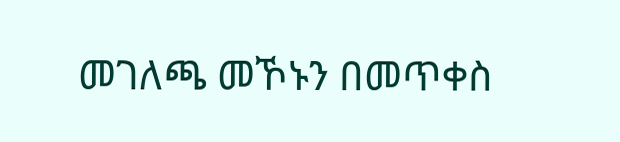መገለጫ መኾኑን በመጥቀስ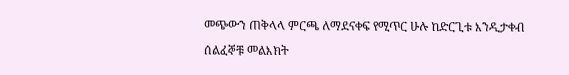መጭውን ጠቅላላ ምርጫ ለማደናቀፍ የሚጥር ሁሉ ከድርጊቱ እንዲታቀብ ሰልፈኞቹ መልእክት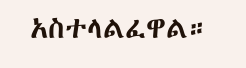አስተላልፈዋል።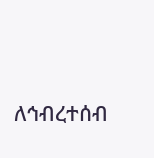ለኅብረተሰብ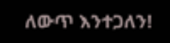ለውጥ እንተጋለን!